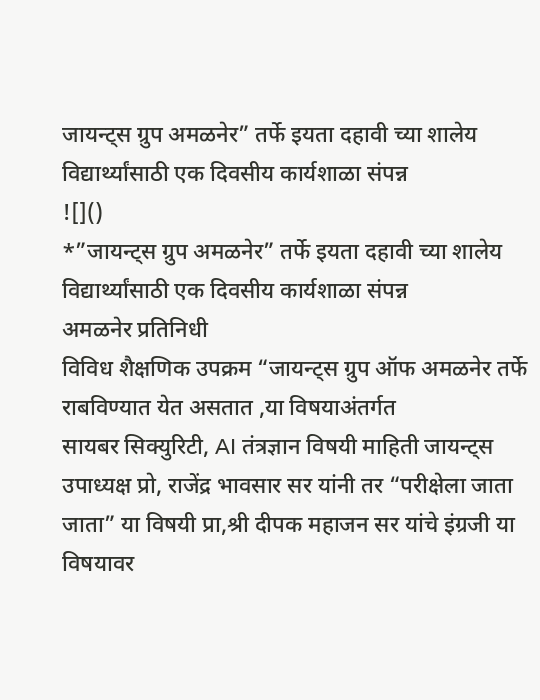जायन्ट्स ग्रुप अमळनेर” तर्फे इयता दहावी च्या शालेय विद्यार्थ्यांसाठी एक दिवसीय कार्यशाळा संपन्न
![]()
*”जायन्ट्स ग्रुप अमळनेर” तर्फे इयता दहावी च्या शालेय विद्यार्थ्यांसाठी एक दिवसीय कार्यशाळा संपन्न
अमळनेर प्रतिनिधी
विविध शैक्षणिक उपक्रम “जायन्ट्स ग्रुप ऑफ अमळनेर तर्फे राबविण्यात येत असतात ,या विषयाअंतर्गत
सायबर सिक्युरिटी, AI तंत्रज्ञान विषयी माहिती जायन्ट्स उपाध्यक्ष प्रो, राजेंद्र भावसार सर यांनी तर “परीक्षेला जाता जाता” या विषयी प्रा,श्री दीपक महाजन सर यांचे इंग्रजी या विषयावर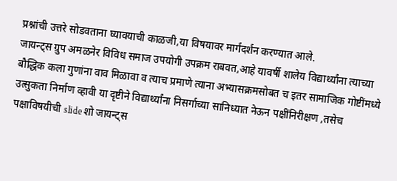प्रश्नांची उत्तरे सोडवताना घ्यावयाची काळजी,या विषयावर मार्गदर्शन करण्यात आले.
जायन्ट्स ग्रुप अमळनेर विविध समाज उपयोगी उपक्रम राबवत,आहे यावर्षी शालेय विद्यार्थ्यांना त्याच्या बौद्धिक कला गुणांना वाव मिळावा व त्याच प्रमाणे त्याना अभ्यासक्रमसोबत च इतर सामाजिक गोष्टींमध्ये उत्सुकता निर्माण व्हावी या दृष्टीने विद्यार्थ्यांना निसर्गाच्या सानिध्यात नेऊन पक्षींनिरीक्षण ,तसेच पक्षाविषयीची slide शो जायन्ट्स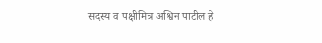सदस्य व पक्षीमित्र अश्विन पाटील हे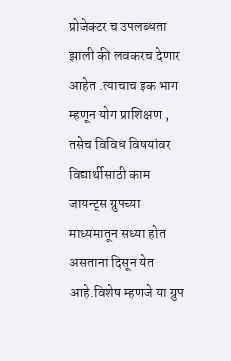प्रोजेक्टर च उपलब्धता झाली की लवकरच देणार आहेत .त्याचाच इक भाग म्हणून योग प्राशिक्षण , तसेच विविध विषयांवर विद्यार्थीसाठी काम जायन्ट्स ग्रुपच्या माध्यमातून सध्या होत असताना दिसून येत आहे.विशेष म्हणजे या ग्रुप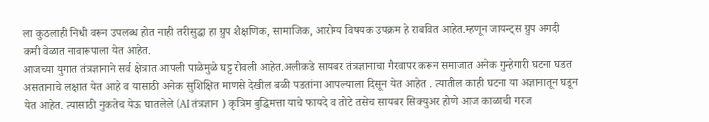ला कुठलाही निधी वरून उपलब्ध होत नाही तरीसुद्धा हा ग्रुप शैक्षणिक, सामाजिक, आरोग्य विषयक उपक्रम हे राबवित आहेत.म्हणून जायन्ट्स ग्रुप अगदी कमी वेळात नावारूपाला येत आहेत.
आजच्या युगात तंत्रज्ञानाने सर्व क्षेत्रात आपली पाळेमुळे घट्ट रोवली आहेत.अलीकडे सायबर तंत्रज्ञानाचा गैरवापर करून समाजात अनेक गुन्हेगारी घटना घडत असतानाचे लक्षात येत आहे व यासाठी अनेक सुशिक्षित माणसे देखील बळी पडतांना आपल्याला दिसून येत आहेत . त्यातील काही घटना या अज्ञानातून घडून येत आहेत. त्यासाठी नुकतेच येऊ घातलेले (AI तंत्रज्ञान ) कृत्रिम बुद्धिमत्ता याचे फायदे व तोटे तसेच सायबर सिक्युअर होणे आज काळाची गरज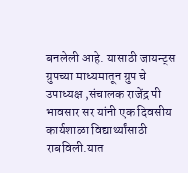बनलेली आहे. यासाठी जायन्ट्स ग्रुपच्या माध्यमातून ग्रुप चे उपाध्यक्ष ,संचालक राजेंद्र पी भावसार सर यांनी एक दिवसीय कार्यशाळा विद्यार्थ्यांसाठी राबविली.यात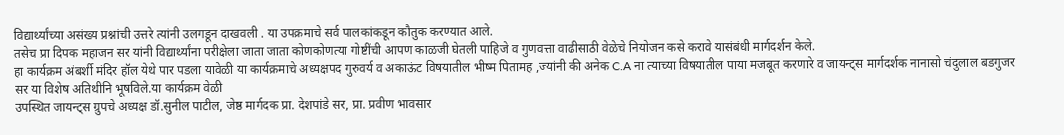विद्यार्थ्यांच्या असंख्य प्रश्नांची उत्तरे त्यांनी उलगडून दाखवली . या उपक्रमाचे सर्व पालकांकडून कौतुक करण्यात आले.
तसेच प्रा दिपक महाजन सर यांनी विद्यार्थ्यांना परीक्षेला जाता जाता कोणकोणत्या गोष्टींची आपण काळजी घेतली पाहिजे व गुणवत्ता वाढीसाठी वेळेचे नियोजन कसे करावे यासंबंधी मार्गदर्शन केले.
हा कार्यक्रम अंबर्शी मंदिर हॉल येथे पार पडला यावेळी या कार्यक्रमाचे अध्यक्षपद गुरुवर्य व अकाऊंट विषयातील भीष्म पितामह ,ज्यांनी की अनेक C.A ना त्याच्या विषयातील पाया मजबूत करणारे व जायन्ट्स मार्गदर्शक नानासो चंदुलाल बडगुजर सर या विशेष अतिथीनि भूषविले.या कार्यक्रम वेळी
उपस्थित जायन्ट्स ग्रुपचे अध्यक्ष डॉ.सुनील पाटील, जेष्ठ मार्गदक प्रा. देशपांडे सर, प्रा. प्रवीण भावसार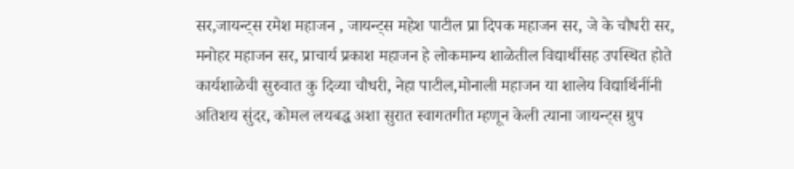सर,जायन्ट्स रमेश महाजन , जायन्ट्स महेश पाटील प्रा दिपक महाजन सर, जे के चौधरी सर, मनोहर महाजन सर, प्राचार्य प्रकाश महाजन हे लोकमान्य शाळेतील विद्यार्थीसह उपस्थित होते
कार्यशाळेची सुरुवात कु दिव्या चौधरी, नेहा पाटील,मोनाली महाजन या शालेय विद्यार्थिनींनी अतिशय सुंदर, कोमल लयबद्ध अशा सुरात स्वागतगीत म्हणून केली त्याना जायन्ट्स ग्रुप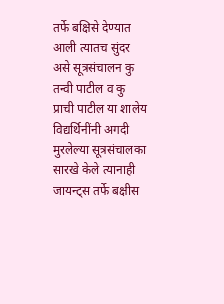तर्फे बक्षिसे देण्यात आली त्यातच सुंदर असे सूत्रसंचालन कु तन्वी पाटील व कु प्राची पाटील या शालेय विद्यर्थिनींनी अगदी मुरलेल्या सूत्रसंचालका सारखे केले त्यानाही जायन्ट्स तर्फे बक्षीस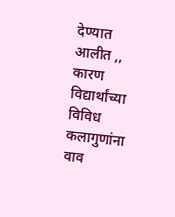देण्यात आलीत ,, कारण विद्यार्थांच्या विविध कलागुणांना वाव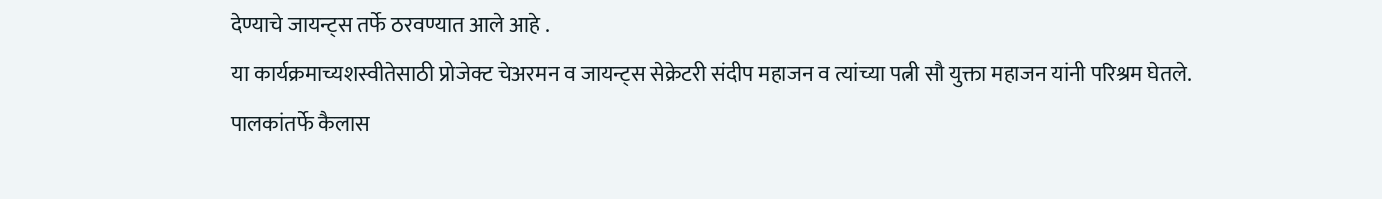देण्याचे जायन्ट्स तर्फे ठरवण्यात आले आहे .
या कार्यक्रमाच्यशस्वीतेसाठी प्रोजेक्ट चेअरमन व जायन्ट्स सेक्रेटरी संदीप महाजन व त्यांच्या पत्नी सौ युक्ता महाजन यांनी परिश्रम घेतले.
पालकांतर्फे कैलास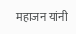महाजन यांनी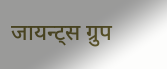जायन्ट्स ग्रुप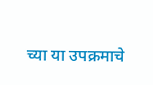च्या या उपक्रमाचे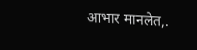आभार मानलेत,.